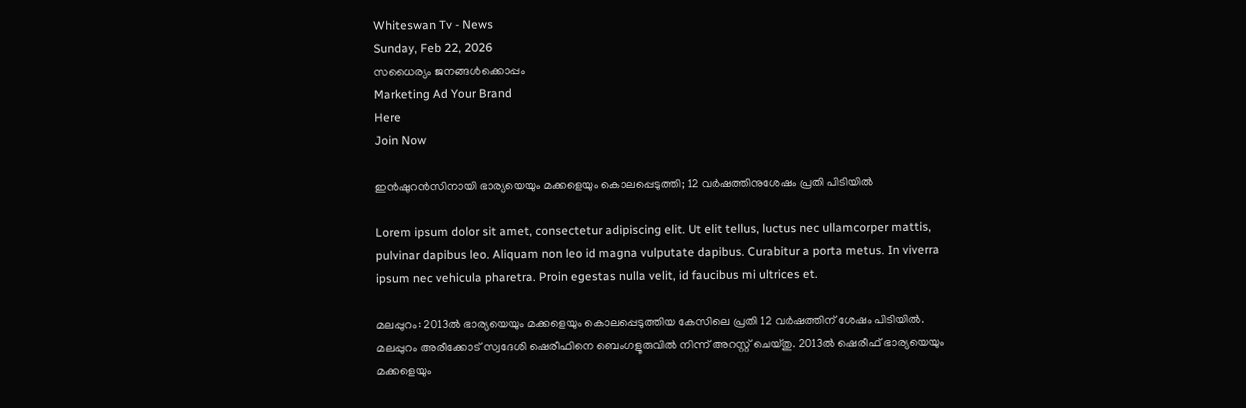Whiteswan Tv - News
Sunday, Feb 22, 2026
സധൈര്യം ജനങ്ങൾക്കൊപ്പം
Marketing Ad Your Brand
Here
Join Now

ഇൻഷുറന്‍സിനായി ഭാര്യയെയും മക്കളെയും കൊലപ്പെടുത്തി; 12 വര്‍ഷത്തിനുശേഷം പ്രതി പിടിയിൽ

Lorem ipsum dolor sit amet, consectetur adipiscing elit. Ut elit tellus, luctus nec ullamcorper mattis, pulvinar dapibus leo. Aliquam non leo id magna vulputate dapibus. Curabitur a porta metus. In viverra ipsum nec vehicula pharetra. Proin egestas nulla velit, id faucibus mi ultrices et.

മലപ്പുറം: 2013ൽ ഭാര്യയെയും മക്കളെയും കൊലപ്പെടുത്തിയ കേസിലെ പ്രതി 12 വർഷത്തിന് ശേഷം പിടിയിൽ. മലപ്പുറം അരീക്കോട് സ്വദേശി ഷെരീഫിനെ ബെംഗളൂരുവിൽ നിന്ന് അറസ്റ്റ് ചെയ്തു. 2013ൽ ഷെരീഫ് ഭാര്യയെയും മക്കളെയും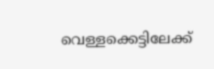വെള്ളക്കെട്ടിലേക്ക്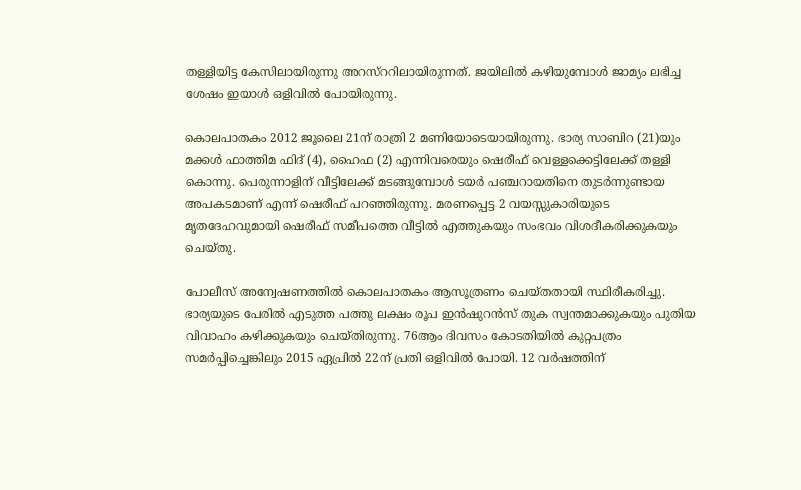തള്ളിയിട്ട കേസിലായിരുന്നു അറസ്ററിലായിരുന്നത്. ജയിലിൽ കഴിയുമ്പോൾ ജാമ്യം ലഭിച്ച ശേഷം ഇയാൾ ഒളിവിൽ പോയിരുന്നു.

കൊലപാതകം 2012 ജൂലൈ 21ന് രാത്രി 2 മണിയോടെയായിരുന്നു. ഭാര്യ സാബിറ (21)യും മക്കൾ ഫാത്തിമ ഫിദ് (4), ഹൈഫ (2) എന്നിവരെയും ഷെരീഫ് വെള്ളക്കെട്ടിലേക്ക് തള്ളി കൊന്നു. പെരുന്നാളിന് വീട്ടിലേക്ക് മടങ്ങുമ്പോൾ ടയർ പഞ്ചറായതിനെ തുടർന്നുണ്ടായ അപകടമാണ് എന്ന് ഷെരീഫ് പറഞ്ഞിരുന്നു. മരണപ്പെട്ട 2 വയസ്സുകാരിയുടെ മൃതദേഹവുമായി ഷെരീഫ് സമീപത്തെ വീട്ടിൽ എത്തുകയും സംഭവം വിശദീകരിക്കുകയും ചെയ്‌തു.

പോലീസ് അന്വേഷണത്തിൽ കൊലപാതകം ആസൂത്രണം ചെയ്തതായി സ്ഥിരീകരിച്ചു. ഭാര്യയുടെ പേരിൽ എടുത്ത പത്തു ലക്ഷം രൂപ ഇൻഷുറൻസ് തുക സ്വന്തമാക്കുകയും പുതിയ വിവാഹം കഴിക്കുകയും ചെയ്തിരുന്നു. 76ആം ദിവസം കോടതിയിൽ കുറ്റപത്രം സമർപ്പിച്ചെങ്കിലും 2015 ഏപ്രിൽ 22ന് പ്രതി ഒളിവിൽ പോയി. 12 വർഷത്തിന്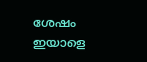ശേഷം ഇയാളെ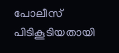പോലീസ് പിടികൂടിയതായി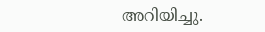അറിയിച്ചു.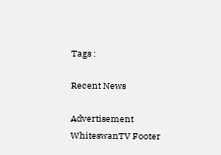Tags :

Recent News

Advertisement
WhiteswanTV Footer